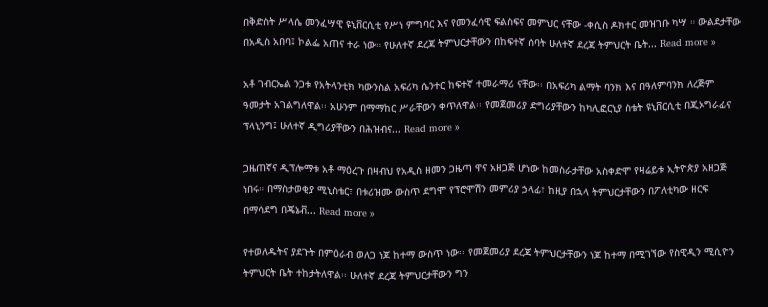በቅድስት ሥላሴ መንፈሣዊ ዩኒቨርሲቲ የሥነ ምግባር እና የመንፈሳዊ ፍልስፍና መምህር ናቸው -ቀሲስ ዶክተር መዝገቡ ካሣ ። ውልደታቸው በአዲስ አበባ፤ ኮልፌ አጠና ተራ ነው። የሁለተኛ ደረጃ ትምህርታቸውን በከፍተኛ ሰባት ሁለተኛ ደረጃ ትምህርት ቤት... Read more »

አቶ ገብርኤል ንጋቱ የአትላንቲክ ካውንስል አፍሪካ ሴንተር ከፍተኛ ተመራማሪ ናቸው፡፡ በአፍሪካ ልማት ባንክ እና በዓለምባንክ ለረጅም ዓመታት አገልግለዋል፡፡ አሁንም በማማከር ሥራቸውን ቀጥለዋል፡፡ የመጀመሪያ ድግሪያቸውን ከካሊፎርኒያ ስቴት ዩኒቨርሲቲ በጂኦግራፊና ፕላኒንግ፤ ሁለተኛ ዲግሪያቸውን በሕዝብና... Read more »

ጋዜጠኛና ዲፕሎማቱ አቶ ማዕረጉ በዛብህ የአዲስ ዘመን ጋዜጣ ዋና አዘጋጅ ሆነው ከመስራታቸው አስቀድሞ የዛሬይቱ ኢትዮጵያ አዘጋጅ ነበሩ። በማስታወቂያ ሚኒስቴር፣ በቱሪዝሙ ውስጥ ደግሞ የፕሮሞሽን መምሪያ ኃላፊ፣ ከዚያ በኋላ ትምህርታቸውን በፖለቲካው ዘርፍ በማሳደግ በጄኔቭ... Read more »

የተወለዱትና ያደጉት በምዕራብ ወለጋ ነጆ ከተማ ውስጥ ነው፡፡ የመጀመሪያ ደረጃ ትምህርታቸውን ነጆ ከተማ በሚገኘው የስዊዲን ሚሲዮን ትምህርት ቤት ተከታትለዋል፡፡ ሁለተኛ ደረጃ ትምህርታቸውን ግን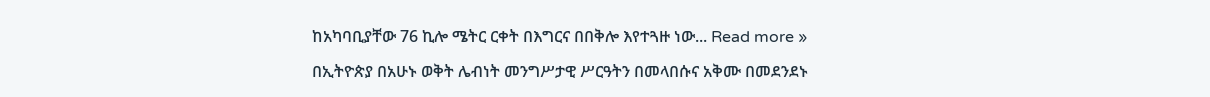ከአካባቢያቸው 76 ኪሎ ሜትር ርቀት በእግርና በበቅሎ እየተጓዙ ነው... Read more »

በኢትዮጵያ በአሁኑ ወቅት ሌብነት መንግሥታዊ ሥርዓትን በመላበሱና አቅሙ በመደንደኑ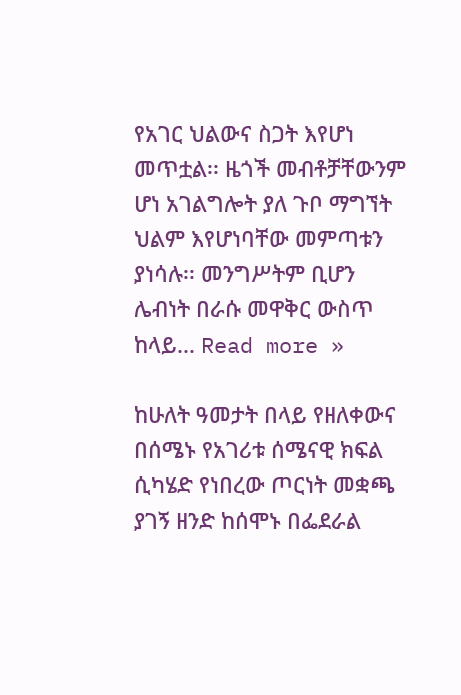የአገር ህልውና ስጋት እየሆነ መጥቷል፡፡ ዜጎች መብቶቻቸውንም ሆነ አገልግሎት ያለ ጉቦ ማግኘት ህልም እየሆነባቸው መምጣቱን ያነሳሉ፡፡ መንግሥትም ቢሆን ሌብነት በራሱ መዋቅር ውስጥ ከላይ... Read more »

ከሁለት ዓመታት በላይ የዘለቀውና በሰሜኑ የአገሪቱ ሰሜናዊ ክፍል ሲካሄድ የነበረው ጦርነት መቋጫ ያገኝ ዘንድ ከሰሞኑ በፌደራል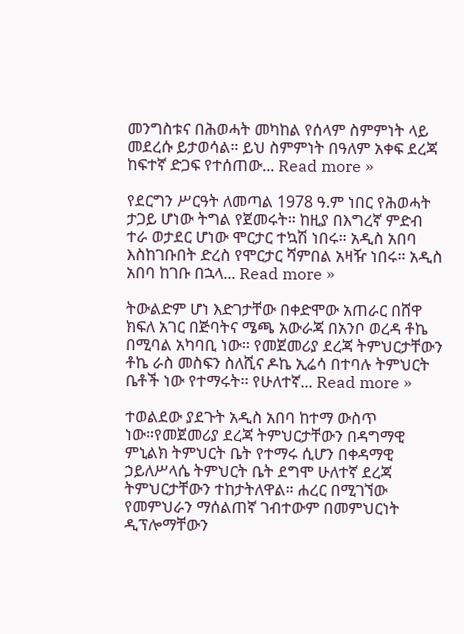መንግስቱና በሕወሓት መካከል የሰላም ስምምነት ላይ መደረሱ ይታወሳል። ይህ ስምምነት በዓለም አቀፍ ደረጃ ከፍተኛ ድጋፍ የተሰጠው... Read more »

የደርግን ሥርዓት ለመጣል 1978 ዓ.ም ነበር የሕወሓት ታጋይ ሆነው ትግል የጀመሩት። ከዚያ በእግረኛ ምድብ ተራ ወታደር ሆነው ሞርታር ተኳሽ ነበሩ። አዲስ አበባ እስከገቡበት ድረስ የሞርታር ሻምበል አዛዥ ነበሩ። አዲስ አበባ ከገቡ በኋላ... Read more »

ትውልድም ሆነ እድገታቸው በቀድሞው አጠራር በሸዋ ክፍለ አገር በጅባትና ሜጫ አውራጃ በአንቦ ወረዳ ቶኬ በሚባል አካባቢ ነው፡፡ የመጀመሪያ ደረጃ ትምህርታቸውን ቶኬ ራስ መስፍን ስለሺና ዶኬ ኢሬሳ በተባሉ ትምህርት ቤቶች ነው የተማሩት፡፡ የሁለተኛ... Read more »

ተወልደው ያደጉት አዲስ አበባ ከተማ ውስጥ ነው።የመጀመሪያ ደረጃ ትምህርታቸውን በዳግማዊ ምኒልክ ትምህርት ቤት የተማሩ ሲሆን በቀዳማዊ ኃይለሥላሴ ትምህርት ቤት ደግሞ ሁለተኛ ደረጃ ትምህርታቸውን ተከታትለዋል። ሐረር በሚገኘው የመምህራን ማሰልጠኛ ገብተውም በመምህርነት ዲፕሎማቸውን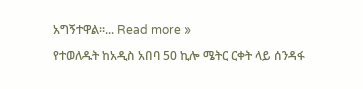አግኝተዋል።... Read more »

የተወለዱት ከአዲስ አበባ 50 ኪሎ ሜትር ርቀት ላይ ሰንዳፋ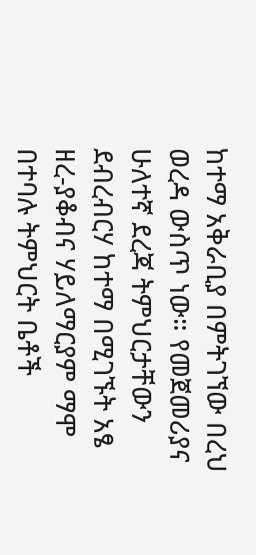ከተማ አቅራቢያ በምትገኘው በረህ ወረዳ ውስጥ ነው። የመጀመሪያና ሁለተኛ ደረጃ ትምህርታቸውን ደብረብርሃ ከተማ በሚገኙት አፄ ዘረ-ያቆብና ሃይለማርያም ማሞ በተባሉ ትምህርት ቤቶች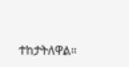ተከታትለዋል።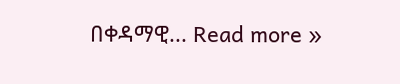በቀዳማዊ... Read more »